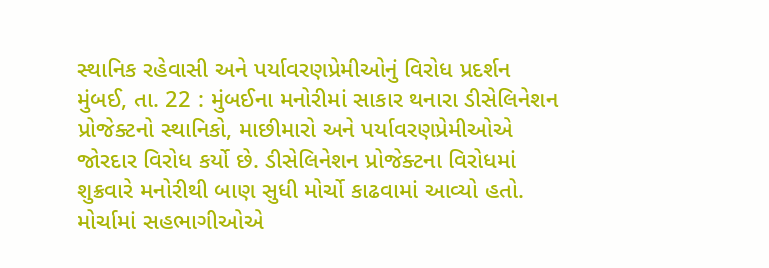સ્થાનિક રહેવાસી અને પર્યાવરણપ્રેમીઓનું વિરોધ પ્રદર્શન
મુંબઈ, તા. 22 : મુંબઈના મનોરીમાં સાકાર થનારા ડીસેલિનેશન પ્રોજેક્ટનો સ્થાનિકો, માછીમારો અને પર્યાવરણપ્રેમીઓએ જોરદાર વિરોધ કર્યો છે. ડીસેલિનેશન પ્રોજેક્ટના વિરોધમાં શુક્રવારે મનોરીથી બાણ સુધી મોર્ચો કાઢવામાં આવ્યો હતો. મોર્ચામાં સહભાગીઓએ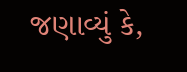જણાવ્યું કે,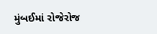મુંબઈમાં રોજેરોજ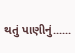થતું પાણીનું......